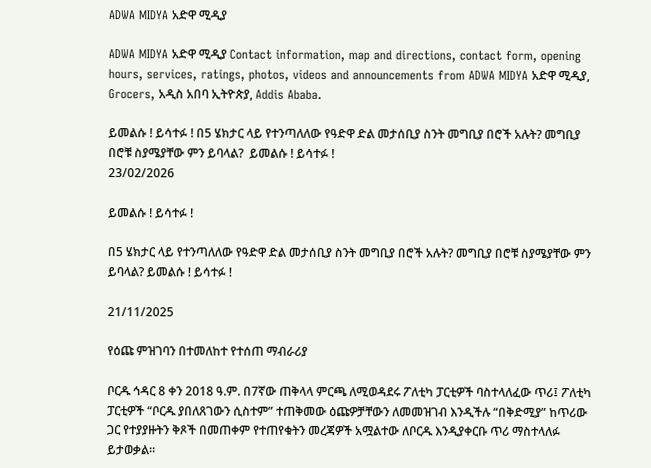ADWA MIDYA አድዋ ሚዲያ

ADWA MIDYA አድዋ ሚዲያ Contact information, map and directions, contact form, opening hours, services, ratings, photos, videos and announcements from ADWA MIDYA አድዋ ሚዲያ, Grocers, አዲስ አበባ ኢትዮጵያ, Addis Ababa.

ይመልሱ ! ይሳተፉ ! በ5 ሄክታር ላይ የተንጣለለው የዓድዋ ድል መታሰቢያ ስንት መግቢያ በሮች አሉት? መግቢያ በሮቹ ስያሜያቸው ምን ይባላል?  ይመልሱ ! ይሳተፉ !
23/02/2026

ይመልሱ ! ይሳተፉ !

በ5 ሄክታር ላይ የተንጣለለው የዓድዋ ድል መታሰቢያ ስንት መግቢያ በሮች አሉት? መግቢያ በሮቹ ስያሜያቸው ምን ይባላል? ይመልሱ ! ይሳተፉ !

21/11/2025

የዕጩ ምዝገባን በተመለከተ የተሰጠ ማብራሪያ

ቦርዱ ኅዳር 8 ቀን 2018 ዓ.ም. በ7ኛው ጠቅላላ ምርጫ ለሚወዳደሩ ፖለቲካ ፓርቲዎች ባስተላለፈው ጥሪ፤ ፖለቲካ ፓርቲዎች “ቦርዱ ያበለጸገውን ሲስተም” ተጠቅመው ዕጩዎቻቸውን ለመመዝገብ እንዲችሉ “በቅድሚያ” ከጥሪው ጋር የተያያዙትን ቅጾች በመጠቀም የተጠየቁትን መረጃዎች አሟልተው ለቦርዱ እንዲያቀርቡ ጥሪ ማስተላለፉ ይታወቃል።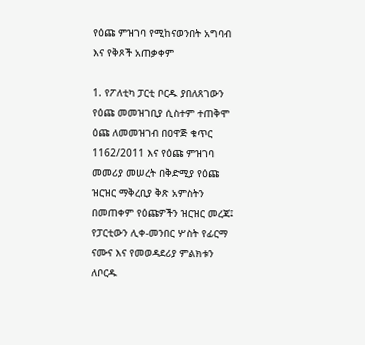የዕጩ ምዝገባ የሚከናወንበት አግባብ እና የቅጾች አጠቃቀም

1. የፖለቲካ ፓርቲ ቦርዱ ያበለጸገውን የዕጩ መመዝገቢያ ሲስተም ተጠቅሞ ዕጩ ለመመዝገብ በዐዋጅ ቁጥር 1162/2011 እና የዕጩ ምዝገባ መመሪያ መሠረት በቅድሚያ የዕጩ ዝርዝር ማቅረቢያ ቅጽ አምስትን በመጠቀም የዕጩዎችን ዝርዝር መረጃ፤ የፓርቲውን ሊቀ-መንበር ሦስት የፊርማ ናሙና እና የመወዳደሪያ ምልክቱን ለቦርዱ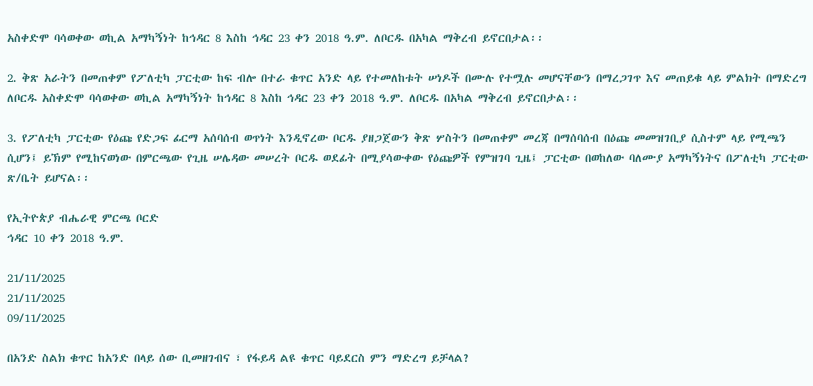አስቀድሞ ባሳወቀው ወኪል አማካኝነት ከኅዳር 8 እስከ ኅዳር 23 ቀን 2018 ዓ.ም. ለቦርዱ በአካል ማቅረብ ይኖርበታል፡፡

2. ቅጽ አራትን በመጠቀም የፖለቲካ ፓርቲው ከፍ ብሎ በተራ ቁጥር አንድ ላይ የተመለከቱት ሠነዶች በሙሉ የተሟሉ መሆናቸውን በማረጋገጥ እና መጠይቁ ላይ ምልክት በማድረግ ለቦርዱ አስቀድሞ ባሳወቀው ወኪል አማካኝነት ከኅዳር 8 እስከ ኅዳር 23 ቀን 2018 ዓ.ም. ለቦርዱ በአካል ማቅረብ ይኖርበታል፡፡

3. የፖለቲካ ፓርቲው የዕጩ የድጋፍ ፊርማ አሰባሰብ ወጥነት እንዲኖረው ቦርዱ ያዘጋጀውን ቅጽ ሦስትን በመጠቀም መረጃ በማሰባሰብ በዕጩ መመዝገቢያ ሲስተም ላይ የሚጫን ሲሆን፤ ይኽም የሚከናወነው በምርጫው የጊዜ ሠሌዳው መሠረት ቦርዱ ወደፊት በሚያሳውቀው የዕጩዎች የምዝገባ ጊዜ፤ ፓርቲው በወከለው ባለሙያ አማካኝነትና በፖለቲካ ፓርቲው ጽ/ቤት ይሆናል፡፡

የኢትዮጵያ ብሔራዊ ምርጫ ቦርድ
ኅዳር 10 ቀን 2018 ዓ.ም.

21/11/2025
21/11/2025
09/11/2025

በአንድ ስልክ ቁጥር ከአንድ በላይ ሰው ቢመዘገብና ፣ የፋይዳ ልዩ ቁጥር ባይደርስ ምን ማድረግ ይቻላል?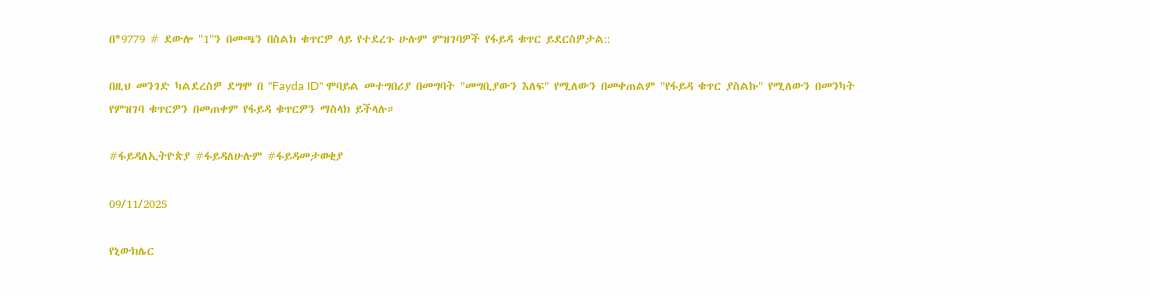በ*9779 # ደውሎ "1"ን በመጫን በስልክ ቁጥርዎ ላይ የተደረጉ ሁሉም ምዝገባዎች የፋይዳ ቁጥር ይደርስዎታል::

በዚህ መንገድ ካልደረስዎ ደግሞ በ "Fayda ID" ሞባይል መተግበሪያ በመግባት "መግቢያውን እለፍ" የሚለውን በመቀጠልም "የፋይዳ ቁጥር ያስልኩ" የሚለውን በመንካት የምዝገባ ቁጥርዎን በመጠቀም የፋይዳ ቁጥርዎን ማስላክ ይችላሉ።

#ፋይዳለኢትዮጵያ #ፋይዳለሁሉም #ፋይዳመታወቂያ

09/11/2025

የኒውክሌር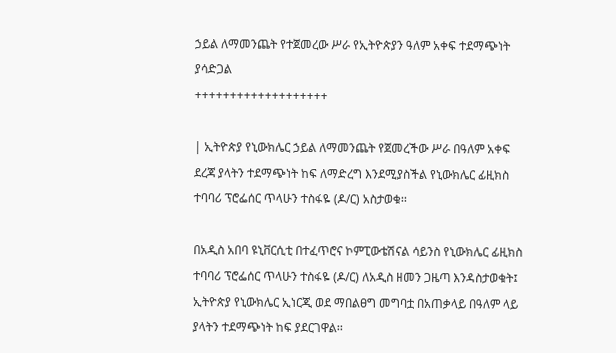ኃይል ለማመንጨት የተጀመረው ሥራ የኢትዮጵያን ዓለም አቀፍ ተደማጭነት ያሳድጋል
+++++++++++++++++++

| ኢትዮጵያ የኒውክሌር ኃይል ለማመንጨት የጀመረችው ሥራ በዓለም አቀፍ ደረጃ ያላትን ተደማጭነት ከፍ ለማድረግ እንደሚያስችል የኒውክሌር ፊዚክስ ተባባሪ ፕሮፌሰር ጥላሁን ተስፋዬ (ዶ/ር) አስታወቁ፡፡

በአዲስ አበባ ዩኒቨርሲቲ በተፈጥሮና ኮምፒውቴሽናል ሳይንስ የኒውክሌር ፊዚክስ ተባባሪ ፕሮፌሰር ጥላሁን ተስፋዬ (ዶ/ር) ለአዲስ ዘመን ጋዜጣ እንዳስታወቁት፤ ኢትዮጵያ የኒውክሌር ኢነርጂ ወደ ማበልፀግ መግባቷ በአጠቃላይ በዓለም ላይ ያላትን ተደማጭነት ከፍ ያደርገዋል፡፡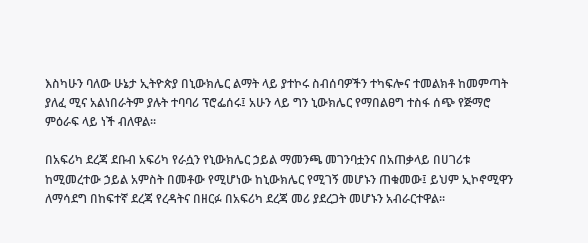እስካሁን ባለው ሁኔታ ኢትዮጵያ በኒውክሌር ልማት ላይ ያተኮሩ ስብሰባዎችን ተካፍሎና ተመልክቶ ከመምጣት ያለፈ ሚና አልነበራትም ያሉት ተባባሪ ፕሮፌሰሩ፤ አሁን ላይ ግን ኒውክሌር የማበልፀግ ተስፋ ሰጭ የጅማሮ ምዕራፍ ላይ ነች ብለዋል፡፡

በአፍሪካ ደረጃ ደቡብ አፍሪካ የራሷን የኒውክሌር ኃይል ማመንጫ መገንባቷንና በአጠቃላይ በሀገሪቱ ከሚመረተው ኃይል አምስት በመቶው የሚሆነው ከኒውክሌር የሚገኝ መሆኑን ጠቁመው፤ ይህም ኢኮኖሚዋን ለማሳደግ በከፍተኛ ደረጃ የረዳትና በዘርፉ በአፍሪካ ደረጃ መሪ ያደረጋት መሆኑን አብራርተዋል፡፡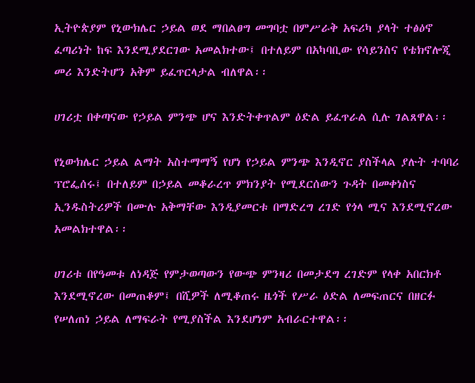ኢትዮጵያም የኒውክሌር ኃይል ወደ ማበልፀግ መግባቷ በምሥራቅ አፍሪካ ያላት ተፅዕኖ ፈጣሪነት ከፍ እንደሚያደርገው አመልክተው፤ በተለይም በአካባቢው የሳይንስና የቴክኖሎጂ መሪ እንድትሆን አቅም ይፈጥርላታል ብለዋል፡፡

ሀገሪቷ በቀጣናው የኃይል ምንጭ ሆና እንድትቀጥልም ዕድል ይፈጥራል ሲሉ ገልጸዋል፡፡

የኒውክሌር ኃይል ልማት አስተማማኝ የሆነ የኃይል ምንጭ እንዲኖር ያስችላል ያሉት ተባባሪ ፕሮፌሰሩ፤ በተለይም በኃይል መቆራረጥ ምክንያት የሚደርሰውን ጉዳት በመቀነስና ኢንዱስትሪዎች በሙሉ አቅማቸው እንዲያመርቱ በማድረግ ረገድ የጎላ ሚና እንደሚኖረው አመልክተዋል፡፡

ሀገሪቱ በየዓመቱ ለነዳጅ የምታወጣውን የውጭ ምንዛሪ በመታደግ ረገድም የላቀ አበርክቶ እንደሚኖረው በመጠቆም፤ በሺዎች ለሚቆጠሩ ዜጎች የሥራ ዕድል ለመፍጠርና በዘርፉ የሠለጠነ ኃይል ለማፍራት የሚያስችል እንደሆነም አብራርተዋል፡፡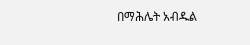በማሕሌት አብዱል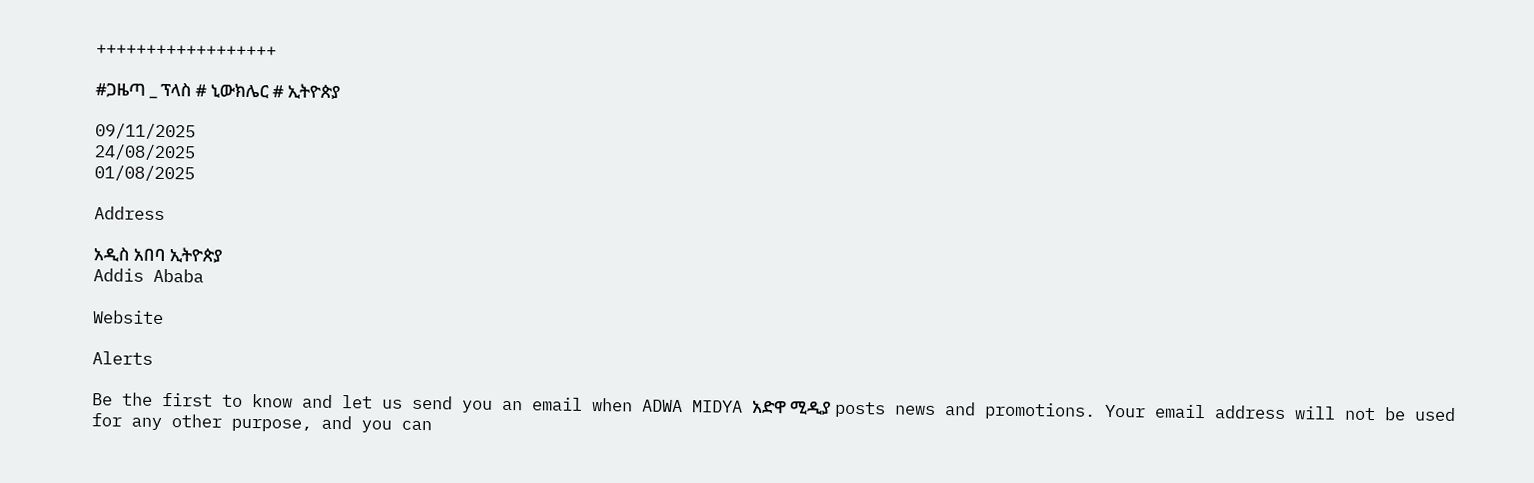++++++++++++++++++

#ጋዜጣ _ ፕላስ # ኒውክሌር # ኢትዮጵያ

09/11/2025
24/08/2025
01/08/2025

Address

አዲስ አበባ ኢትዮጵያ
Addis Ababa

Website

Alerts

Be the first to know and let us send you an email when ADWA MIDYA አድዋ ሚዲያ posts news and promotions. Your email address will not be used for any other purpose, and you can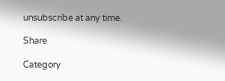unsubscribe at any time.

Share

Category